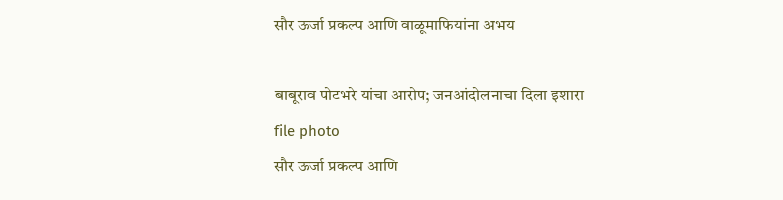सौर ऊर्जा प्रकल्प आणि वाळूमाफियांना अभय

बाबूराव पोटभरे यांचा आरोप; जनआंदोलनाचा दिला इशारा
file photo
सौर ऊर्जा प्रकल्प आणि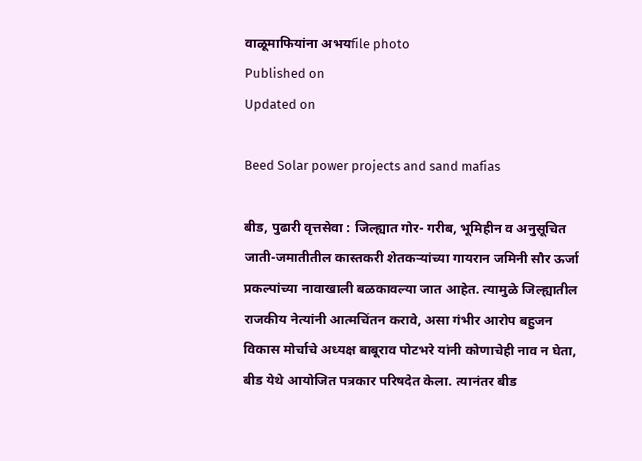वाळूमाफियांना अभयfile photo
Published on
Updated on

Beed Solar power projects and sand mafias

बीड, पुढारी वृत्तसेवा : जिल्ह्यात गोर- गरीब, भूमिहीन व अनुसूचित जाती-जमातीतील कास्तकरी शेतकऱ्यांच्या गायरान जमिनी सौर ऊर्जा प्रकल्पांच्या नावाखाली बळकावल्या जात आहेत. त्यामुळे जिल्ह्यातील राजकीय नेत्यांनी आत्मचिंतन करावे, असा गंभीर आरोप बहुजन विकास मोर्चाचे अध्यक्ष बाबूराव पोटभरे यांनी कोणाचेही नाव न घेता, बीड येथे आयोजित पत्रकार परिषदेत केला. त्यानंतर बीड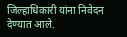जिल्हाधिकारी यांना निवेदन देण्यात आले.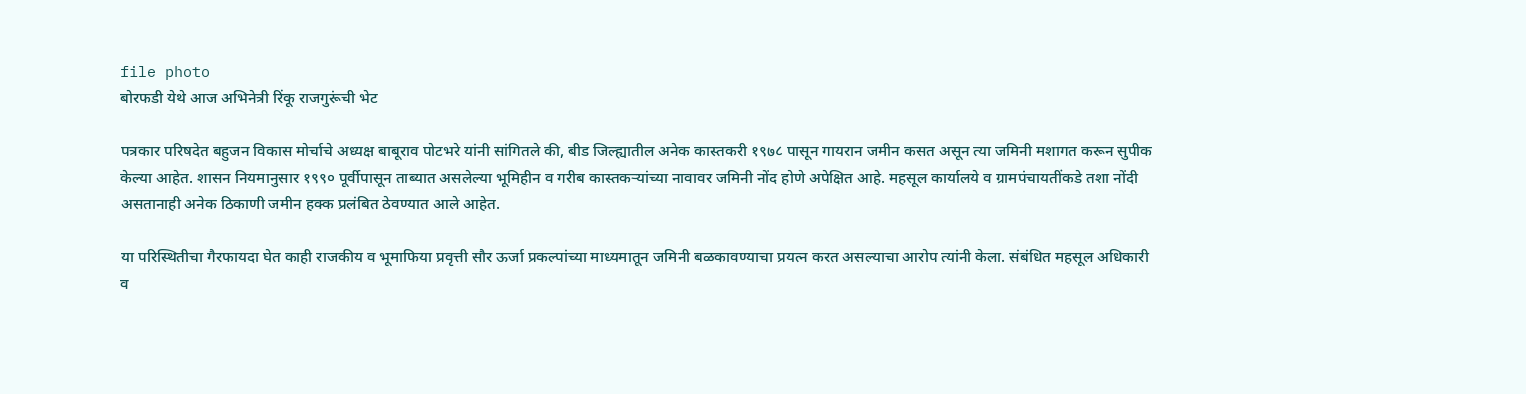file photo
बोरफडी येथे आज अभिनेत्री रिंकू राजगुरूंची भेट

पत्रकार परिषदेत बहुजन विकास मोर्चाचे अध्यक्ष बाबूराव पोटभरे यांनी सांगितले की, बीड जिल्ह्यातील अनेक कास्तकरी १९७८ पासून गायरान जमीन कसत असून त्या जमिनी मशागत करून सुपीक केल्या आहेत. शासन नियमानुसार १९९० पूर्वीपासून ताब्यात असलेल्या भूमिहीन व गरीब कास्तकऱ्यांच्या नावावर जमिनी नोंद होणे अपेक्षित आहे. महसूल कार्यालये व ग्रामपंचायतींकडे तशा नोंदी असतानाही अनेक ठिकाणी जमीन हक्क प्रलंबित ठेवण्यात आले आहेत.

या परिस्थितीचा गैरफायदा घेत काही राजकीय व भूमाफिया प्रवृत्ती सौर ऊर्जा प्रकल्पांच्या माध्यमातून जमिनी बळकावण्याचा प्रयत्न करत असल्याचा आरोप त्यांनी केला. संबंधित महसूल अधिकारी व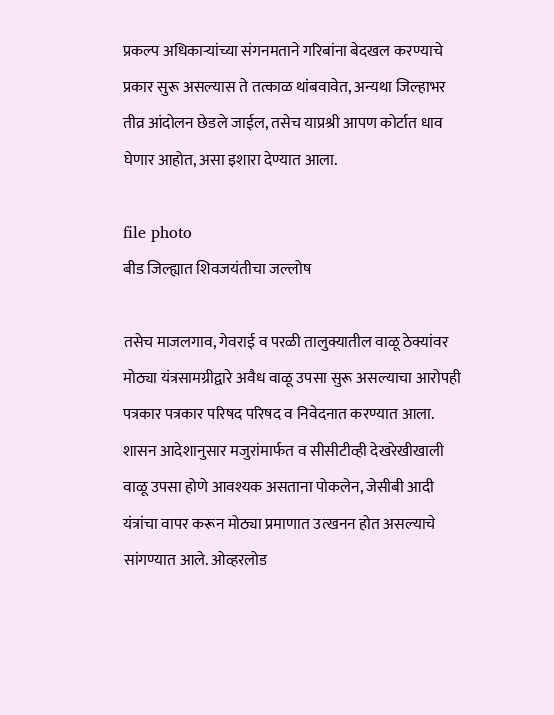प्रकल्प अधिकाऱ्यांच्या संगनमताने गरिबांना बेदखल करण्याचे प्रकार सुरू असल्यास ते तत्काळ थांबवावेत, अन्यथा जिल्हाभर तीव्र आंदोलन छेडले जाईल, तसेच याप्रश्री आपण कोर्टात धाव घेणार आहोत, असा इशारा देण्यात आला.

file photo
बीड जिल्ह्यात शिवजयंतीचा जल्लोष

तसेच माजलगाव, गेवराई व परळी तालुक्यातील वाळू ठेक्यांवर मोठ्या यंत्रसामग्रीद्वारे अवैध वाळू उपसा सुरू असल्याचा आरोपही पत्रकार पत्रकार परिषद परिषद व निवेदनात करण्यात आला. शासन आदेशानुसार मजुरांमार्फत व सीसीटीव्ही देखरेखीखाली वाळू उपसा होणे आवश्यक असताना पोकलेन, जेसीबी आदी यंत्रांचा वापर करून मोठ्या प्रमाणात उत्खनन होत असल्याचे सांगण्यात आले. ओव्हरलोड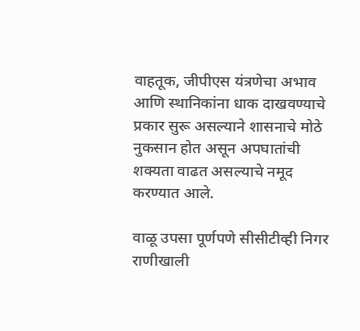वाहतूक, जीपीएस यंत्रणेचा अभाव आणि स्थानिकांना धाक दाखवण्याचे प्रकार सुरू असल्याने शासनाचे मोठे नुकसान होत असून अपघातांची शक्यता वाढत असल्याचे नमूद करण्यात आले.

वाळू उपसा पूर्णपणे सीसीटीव्ही निगर राणीखाली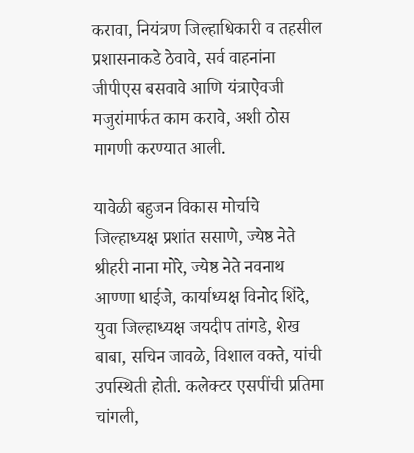करावा, नियंत्रण जिल्हाधिकारी व तहसील प्रशासनाकडे ठेवावे, सर्व वाहनांना जीपीएस बसवावे आणि यंत्राऐवजी मजुरांमार्फत काम करावे, अशी ठोस मागणी करण्यात आली.

यावेळी बहुजन विकास मोर्चाचे जिल्हाध्यक्ष प्रशांत ससाणे, ज्येष्ठ नेते श्रीहरी नाना मोरे, ज्येष्ठ नेते नवनाथ आण्णा धाईजे, कार्याध्यक्ष विनोद शिंदे, युवा जिल्हाध्यक्ष जयदीप तांगडे, शेख बाबा, सचिन जावळे, विशाल वक्ते, यांची उपस्थिती होती. कलेक्टर एसपींची प्रतिमा चांगली,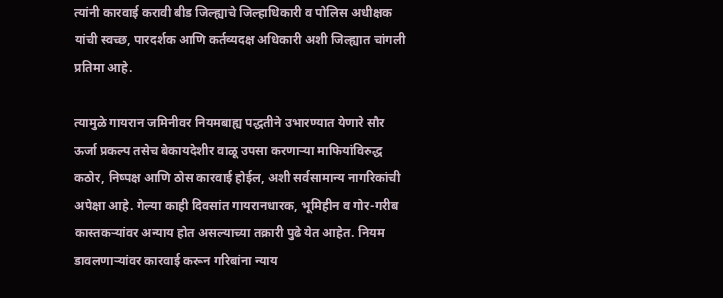त्यांनी कारवाई करावी बीड जिल्ह्याचे जिल्हाधिकारी व पोलिस अधीक्षक यांची स्वच्छ, पारदर्शक आणि कर्तव्यदक्ष अधिकारी अशी जिल्ह्यात चांगली प्रतिमा आहे.

त्यामुळे गायरान जमिनीवर नियमबाह्य पद्धतीने उभारण्यात येणारे सौर ऊर्जा प्रकल्प तसेच बेकायदेशीर वाळू उपसा करणाऱ्या माफियांविरुद्ध कठोर, निष्पक्ष आणि ठोस कारवाई होईल, अशी सर्वसामान्य नागरिकांची अपेक्षा आहे. गेल्या काही दिवसांत गायरानधारक, भूमिहीन व गोर-गरीब कास्तकऱ्यांवर अन्याय होत असल्याच्या तक्रारी पुढे येत आहेत. नियम डावलणाऱ्यांवर कारवाई करून गरिबांना न्याय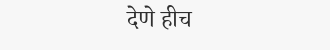देणे हीच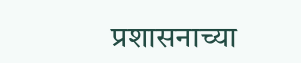प्रशासनाच्या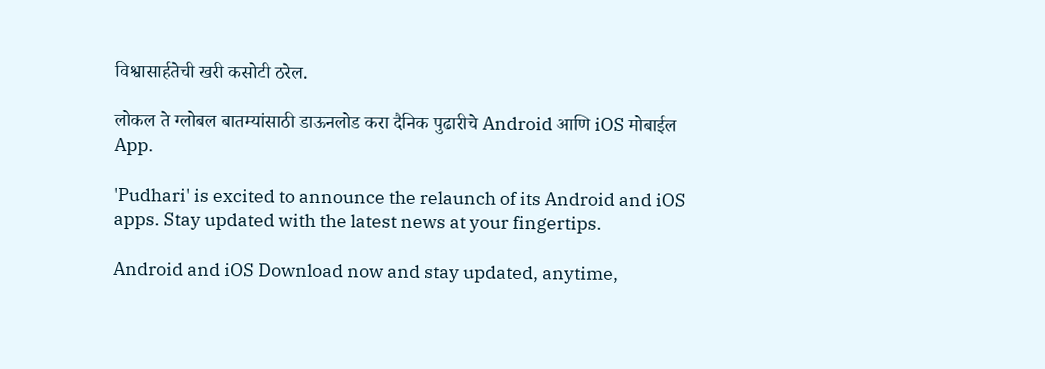विश्वासार्हतेची खरी कसोटी ठरेल.

लोकल ते ग्लोबल बातम्यांसाठी डाऊनलोड करा दैनिक पुढारीचे Android आणि iOS मोबाईल App.

'Pudhari' is excited to announce the relaunch of its Android and iOS apps. Stay updated with the latest news at your fingertips.

Android and iOS Download now and stay updated, anytime,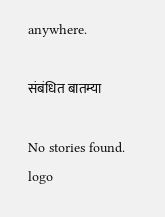anywhere.

संबंधित बातम्या

No stories found.
logo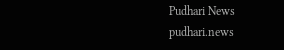Pudhari News
pudhari.news